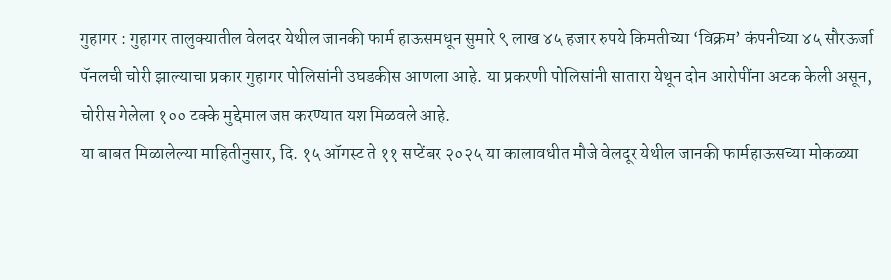गुहागर : गुहागर तालुक्यातील वेलदर येथील जानकी फार्म हाऊसमधून सुमारे ९ लाख ४५ हजार रुपये किमतीच्या ‘विक्रम’ कंपनीच्या ४५ सौरऊर्जा पॅनलची चोरी झाल्याचा प्रकार गुहागर पोलिसांनी उघडकीस आणला आहे. या प्रकरणी पोलिसांनी सातारा येथून दोन आरोपींना अटक केली असून, चोरीस गेलेला १०० टक्के मुद्देमाल जप्त करण्यात यश मिळवले आहे.
या बाबत मिळालेल्या माहितीनुसार, दि. १५ ऑगस्ट ते ११ सप्टेंबर २०२५ या कालावधीत मौजे वेलदूर येथील जानकी फार्महाऊसच्या मोकळ्या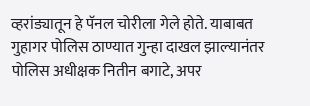व्हरांड्यातून हे पॅनल चोरीला गेले होते. याबाबत गुहागर पोलिस ठाण्यात गुन्हा दाखल झाल्यानंतर पोलिस अधीक्षक नितीन बगाटे, अपर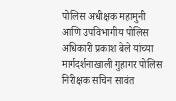पोलिस अधीक्षक महामुनी आणि उपविभागीय पोलिस अधिकारी प्रकाश बेले यांच्या मार्गदर्शनाखाली गुहागर पोलिस निरीक्षक सचिन सावंत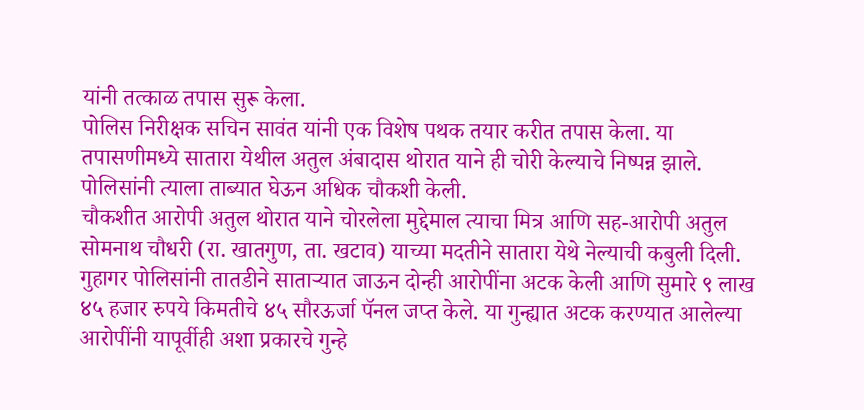यांनी तत्काळ तपास सुरू केला.
पोलिस निरीक्षक सचिन सावंत यांनी एक विशेष पथक तयार करीत तपास केला. या तपासणीमध्ये सातारा येथील अतुल अंबादास थोरात याने ही चोरी केल्याचे निष्पन्न झाले. पोलिसांनी त्याला ताब्यात घेऊन अधिक चौकशी केली.
चौकशीत आरोपी अतुल थोरात याने चोरलेला मुद्देमाल त्याचा मित्र आणि सह-आरोपी अतुल सोमनाथ चौधरी (रा. खातगुण, ता. खटाव) याच्या मदतीने सातारा येथे नेल्याची कबुली दिली. गुहागर पोलिसांनी तातडीने साताऱ्यात जाऊन दोन्ही आरोपींना अटक केली आणि सुमारे ९ लाख ४५ हजार रुपये किमतीचे ४५ सौरऊर्जा पॅनल जप्त केले. या गुन्ह्यात अटक करण्यात आलेल्या आरोपींनी यापूर्वीही अशा प्रकारचे गुन्हे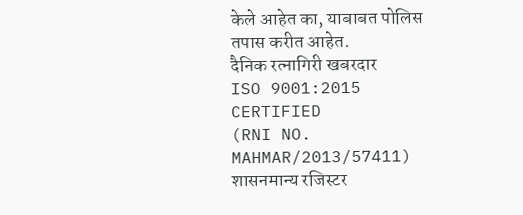केले आहेत का, याबाबत पोलिस तपास करीत आहेत.
दैनिक रत्नागिरी खबरदार
ISO 9001:2015 CERTIFIED
(RNI NO. MAHMAR/2013/57411)
शासनमान्य रजिस्टर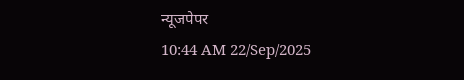न्यूजपेपर
10:44 AM 22/Sep/2025